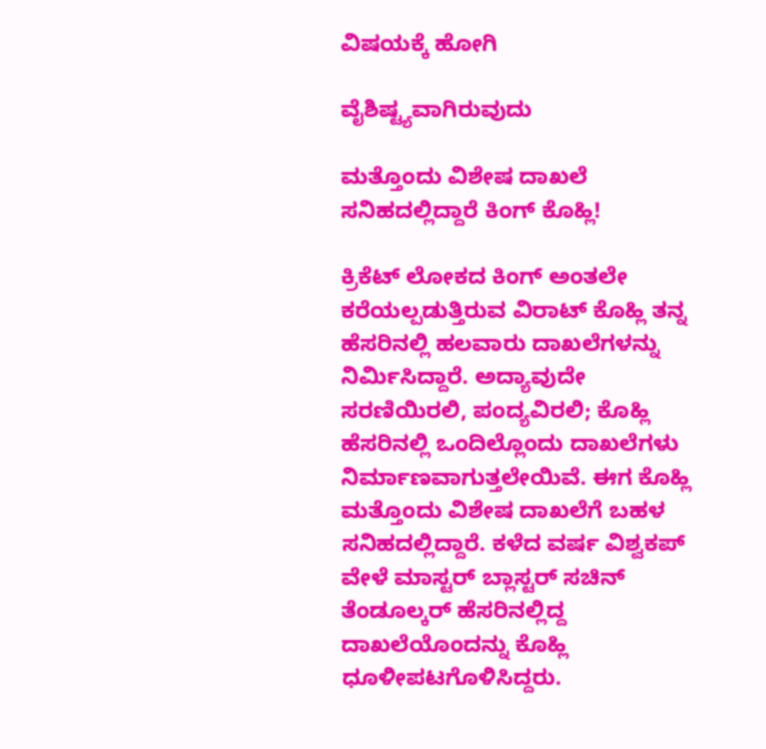ವಿಷಯಕ್ಕೆ ಹೋಗಿ

ವೈಶಿಷ್ಟ್ಯವಾಗಿರುವುದು

ಮತ್ತೊಂದು ವಿಶೇಷ ದಾಖಲೆ ಸನಿಹದಲ್ಲಿದ್ದಾರೆ ಕಿಂಗ್ ಕೊಹ್ಲಿ!

ಕ್ರಿಕೆಟ್ ಲೋಕದ ಕಿಂಗ್ ಅಂತಲೇ ಕರೆಯಲ್ಪಡುತ್ತಿರುವ ವಿರಾಟ್ ಕೊಹ್ಲಿ ತನ್ನ ಹೆಸರಿನಲ್ಲಿ ಹಲವಾರು ದಾಖಲೆಗಳನ್ನು ನಿರ್ಮಿಸಿದ್ದಾರೆ. ಅದ್ಯಾವುದೇ ಸರಣಿಯಿರಲಿ, ಪಂದ್ಯವಿರಲಿ; ಕೊಹ್ಲಿ ಹೆಸರಿನಲ್ಲಿ ಒಂದಿಲ್ಲೊಂದು ದಾಖಲೆಗಳು ನಿರ್ಮಾಣವಾಗುತ್ತಲೇಯಿವೆ. ಈಗ ಕೊಹ್ಲಿ ಮತ್ತೊಂದು ವಿಶೇಷ ದಾಖಲೆಗೆ ಬಹಳ ಸನಿಹದಲ್ಲಿದ್ದಾರೆ. ಕಳೆದ ವರ್ಷ ವಿಶ್ವಕಪ್ ವೇಳೆ ಮಾಸ್ಟರ್ ಬ್ಲಾಸ್ಟರ್ ಸಚಿನ್ ತೆಂಡೂಲ್ಕರ್ ಹೆಸರಿನಲ್ಲಿದ್ದ ದಾಖಲೆಯೊಂದನ್ನು ಕೊಹ್ಲಿ ಧೂಳೀಪಟಗೊಳಿಸಿದ್ದರು.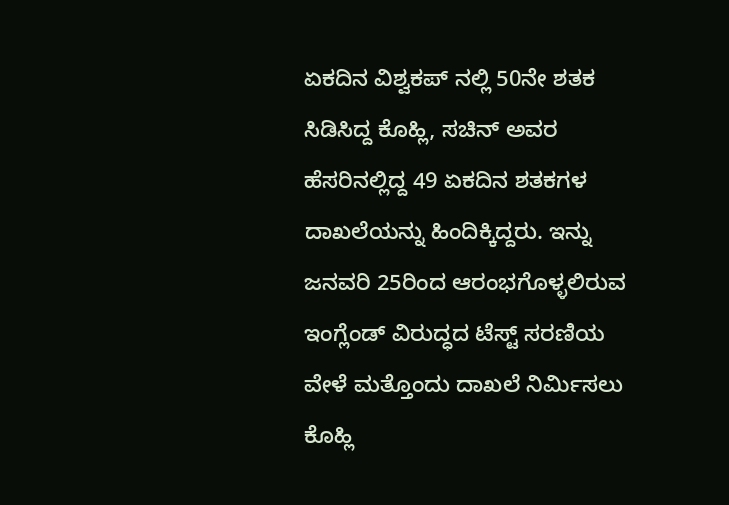ಏಕದಿನ ವಿಶ್ವಕಪ್ ನಲ್ಲಿ 50ನೇ ಶತಕ ಸಿಡಿಸಿದ್ದ ಕೊಹ್ಲಿ, ಸಚಿನ್ ಅವರ ಹೆಸರಿನಲ್ಲಿದ್ದ 49 ಏಕದಿನ ಶತಕಗಳ ದಾಖಲೆಯನ್ನು ಹಿಂದಿಕ್ಕಿದ್ದರು. ಇನ್ನು ಜನವರಿ 25ರಿಂದ ಆರಂಭಗೊಳ್ಳಲಿರುವ ಇಂಗ್ಲೆಂಡ್ ವಿರುದ್ಧದ ಟೆಸ್ಟ್ ಸರಣಿಯ ವೇಳೆ ಮತ್ತೊಂದು ದಾಖಲೆ ನಿರ್ಮಿಸಲು ಕೊಹ್ಲಿ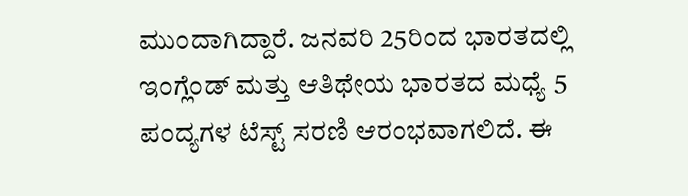ಮುಂದಾಗಿದ್ದಾರೆ. ಜನವರಿ 25ರಿಂದ ಭಾರತದಲ್ಲಿ ಇಂಗ್ಲೆಂಡ್ ಮತ್ತು ಆತಿಥೇಯ ಭಾರತದ ಮಧ್ಯೆ 5 ಪಂದ್ಯಗಳ ಟೆಸ್ಟ್ ಸರಣಿ ಆರಂಭವಾಗಲಿದೆ. ಈ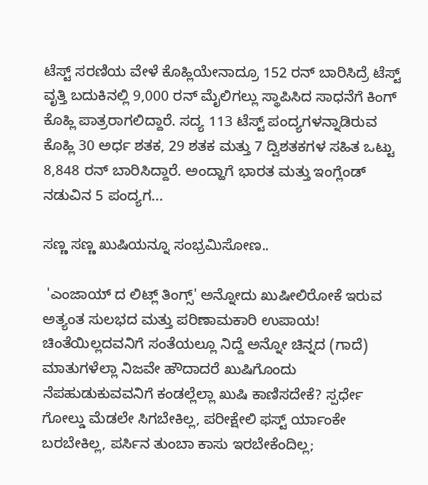ಟೆಸ್ಟ್ ಸರಣಿಯ ವೇಳೆ ಕೊಹ್ಲಿಯೇನಾದ್ರೂ 152 ರನ್ ಬಾರಿಸಿದ್ರೆ ಟೆಸ್ಟ್ ವೃತ್ತಿ ಬದುಕಿನಲ್ಲಿ 9,000 ರನ್ ಮೈಲಿಗಲ್ಲು ಸ್ಥಾಪಿಸಿದ ಸಾಧನೆಗೆ ಕಿಂಗ್ ಕೊಹ್ಲಿ ಪಾತ್ರರಾಗಲಿದ್ದಾರೆ. ಸದ್ಯ 113 ಟೆಸ್ಟ್ ಪಂದ್ಯಗಳನ್ನಾಡಿರುವ ಕೊಹ್ಲಿ 30 ಅರ್ಧ ಶತಕ, 29 ಶತಕ ಮತ್ತು 7 ದ್ವಿಶತಕಗಳ ಸಹಿತ ಒಟ್ಟು 8,848 ರನ್ ಬಾರಿಸಿದ್ದಾರೆ. ಅಂದ್ಹಾಗೆ ಭಾರತ ಮತ್ತು ಇಂಗ್ಲೆಂಡ್ ನಡುವಿನ 5 ಪಂದ್ಯಗ...

ಸಣ್ಣ ಸಣ್ಣ ಖುಷಿಯನ್ನೂ ಸಂಭ್ರಮಿಸೋಣ..

 'ಎಂಜಾಯ್ ದ ಲಿಟ್ಲ್ ತಿಂಗ್ಸ್' ಅನ್ನೋದು ಖುಷೀಲಿರೋಕೆ ಇರುವ ಅತ್ಯಂತ ಸುಲಭದ ಮತ್ತು ಪರಿಣಾಮಕಾರಿ ಉಪಾಯ! ಚಿಂತೆಯಿಲ್ಲದವನಿಗೆ ಸಂತೆಯಲ್ಲೂ ನಿದ್ದೆ ಅನ್ನೋ ಚಿನ್ನದ (ಗಾದೆ) ಮಾತುಗಳೆಲ್ಲಾ ನಿಜವೇ ಹೌದಾದರೆ ಖುಷಿಗೊಂದು ನೆಪಹುಡುಕುವವನಿಗೆ ಕಂಡಲ್ಲೆಲ್ಲಾ ಖುಷಿ ಕಾಣಿಸದೇಕೆ? ಸ್ಪರ್ಧೇ ಗೋಲ್ಡು ಮೆಡಲೇ ಸಿಗಬೇಕಿಲ್ಲ, ಪರೀಕ್ಷೇಲಿ ಫಸ್ಟ್ ರ್ಯಾಂಕೇ ಬರಬೇಕಿಲ್ಲ, ಪರ್ಸಿನ ತುಂಬಾ ಕಾಸು ಇರಬೇಕೆಂದಿಲ್ಲ;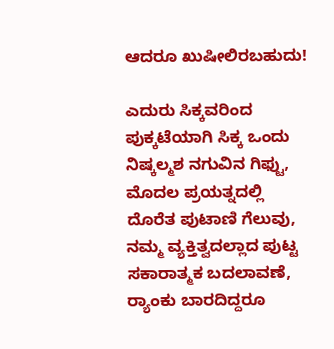ಆದರೂ ಖುಷೀಲಿರಬಹುದು!

ಎದುರು ಸಿಕ್ಕವರಿಂದ ಪುಕ್ಕಟೆಯಾಗಿ ಸಿಕ್ಕ ಒಂದು ನಿಷ್ಕಲ್ಮಶ ನಗುವಿನ ಗಿಫ್ಟು, ಮೊದಲ ಪ್ರಯತ್ನದಲ್ಲಿ ದೊರೆತ ಪುಟಾಣಿ ಗೆಲುವು, ನಮ್ಮ ವ್ಯಕ್ತಿತ್ವದಲ್ಲಾದ ಪುಟ್ಟ ಸಕಾರಾತ್ಮಕ ಬದಲಾವಣೆ, ರ್‍ಯಾಂಕು ಬಾರದಿದ್ದರೂ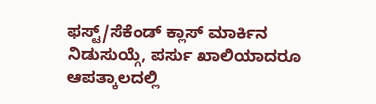ಫಸ್ಟ್/ಸೆಕೆಂಡ್ ಕ್ಲಾಸ್ ಮಾರ್ಕಿನ ನಿಡುಸುಯ್ಗೆ, ಪರ್ಸು ಖಾಲಿಯಾದರೂ ಆಪತ್ಕಾಲದಲ್ಲಿ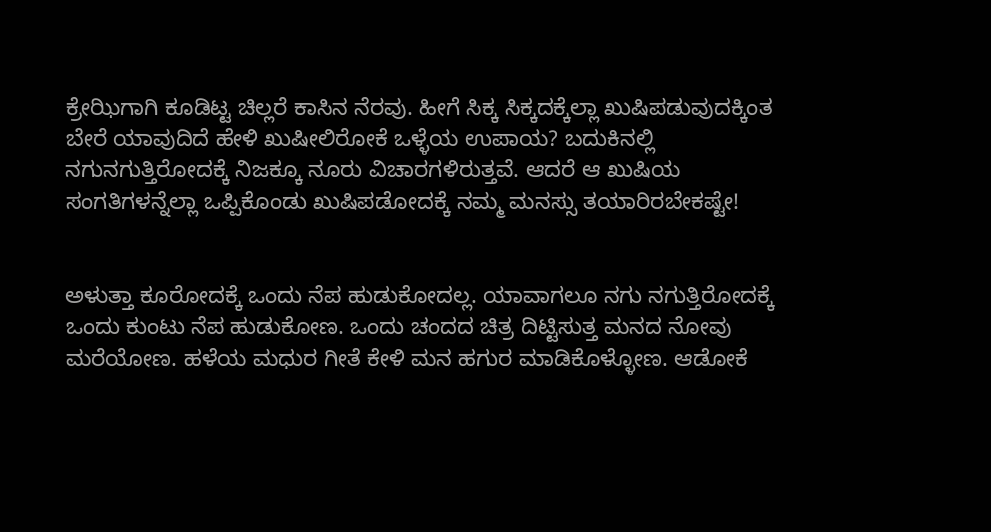ಕ್ರೇಝಿಗಾಗಿ ಕೂಡಿಟ್ಟ ಚಿಲ್ಲರೆ ಕಾಸಿನ ನೆರವು. ಹೀಗೆ ಸಿಕ್ಕ ಸಿಕ್ಕದಕ್ಕೆಲ್ಲಾ ಖುಷಿಪಡುವುದಕ್ಕಿಂತ ಬೇರೆ ಯಾವುದಿದೆ ಹೇಳಿ ಖುಷೀಲಿರೋಕೆ ಒಳ್ಳೆಯ ಉಪಾಯ? ಬದುಕಿನಲ್ಲಿ ನಗುನಗುತ್ತಿರೋದಕ್ಕೆ ನಿಜಕ್ಕೂ ನೂರು ವಿಚಾರಗಳಿರುತ್ತವೆ. ಆದರೆ ಆ ಖುಷಿಯ ಸಂಗತಿಗಳನ್ನೆಲ್ಲಾ ಒಪ್ಪಿಕೊಂಡು ಖುಷಿಪಡೋದಕ್ಕೆ ನಮ್ಮ ಮನಸ್ಸು ತಯಾರಿರಬೇಕಷ್ಟೇ!


ಅಳುತ್ತಾ ಕೂರೋದಕ್ಕೆ ಒಂದು ನೆಪ ಹುಡುಕೋದಲ್ಲ. ಯಾವಾಗಲೂ ನಗು ನಗುತ್ತಿರೋದಕ್ಕೆ ಒಂದು ಕುಂಟು ನೆಪ ಹುಡುಕೋಣ. ಒಂದು ಚಂದದ ಚಿತ್ರ ದಿಟ್ಟಿಸುತ್ತ ಮನದ ನೋವು ಮರೆಯೋಣ. ಹಳೆಯ ಮಧುರ ಗೀತೆ ಕೇಳಿ ಮನ ಹಗುರ ಮಾಡಿಕೊಳ್ಳೋಣ. ಆಡೋಕೆ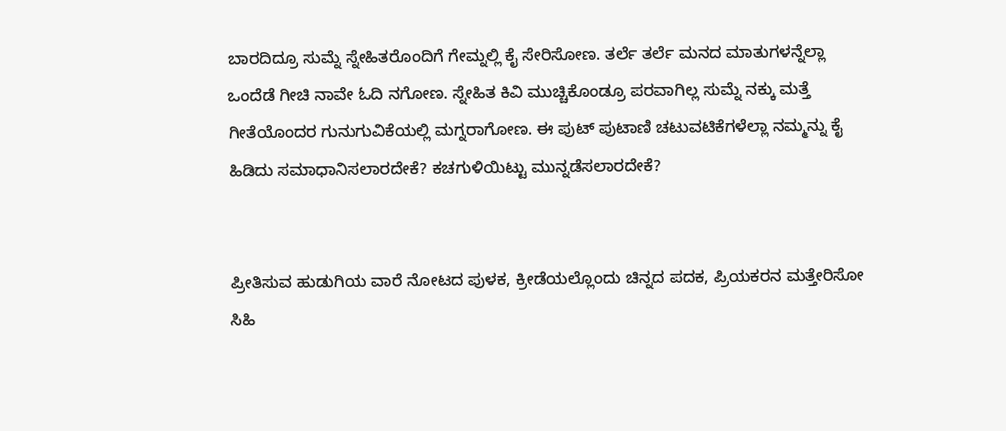ಬಾರದಿದ್ರೂ ಸುಮ್ನೆ ಸ್ನೇಹಿತರೊಂದಿಗೆ ಗೇಮ್ನಲ್ಲಿ ಕೈ ಸೇರಿಸೋಣ. ತರ್ಲೆ ತರ್ಲೆ ಮನದ ಮಾತುಗಳನ್ನೆಲ್ಲಾ ಒಂದೆಡೆ ಗೀಚಿ ನಾವೇ ಓದಿ ನಗೋಣ. ಸ್ನೇಹಿತ ಕಿವಿ ಮುಚ್ಚಿಕೊಂಡ್ರೂ ಪರವಾಗಿಲ್ಲ ಸುಮ್ನೆ ನಕ್ಕು ಮತ್ತೆ ಗೀತೆಯೊಂದರ ಗುನುಗುವಿಕೆಯಲ್ಲಿ ಮಗ್ನರಾಗೋಣ. ಈ ಪುಟ್ ಪುಟಾಣಿ ಚಟುವಟಿಕೆಗಳೆಲ್ಲಾ ನಮ್ಮನ್ನು ಕೈ ಹಿಡಿದು ಸಮಾಧಾನಿಸಲಾರದೇಕೆ? ಕಚಗುಳಿಯಿಟ್ಟು ಮುನ್ನಡೆಸಲಾರದೇಕೆ?


ಪ್ರೀತಿಸುವ ಹುಡುಗಿಯ ವಾರೆ ನೋಟದ ಪುಳಕ, ಕ್ರೀಡೆಯಲ್ಲೊಂದು ಚಿನ್ನದ ಪದಕ, ಪ್ರಿಯಕರನ ಮತ್ತೇರಿಸೋ ಸಿಹಿ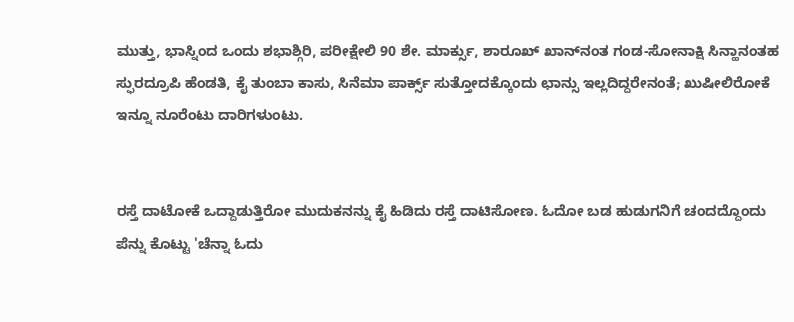ಮುತ್ತು, ಭಾಸ್ನಿಂದ ಒಂದು ಶಭಾಶ್ಗಿರಿ, ಪರೀಕ್ಷೇಲಿ 90 ಶೇ. ಮಾರ್ಕ್ಸು, ಶಾರೂಖ್‌ ಖಾನ್‌ನಂತ ಗಂಡ-ಸೋನಾಕ್ಷಿ ಸಿನ್ಹಾನಂತಹ ಸ್ಫುರದ್ರೂಪಿ ಹೆಂಡತಿ, ಕೈ ತುಂಬಾ ಕಾಸು, ಸಿನೆಮಾ ಪಾರ್ಕ್ಸ್ ಸುತ್ತೋದಕ್ಕೊಂದು ಛಾನ್ಸು ಇಲ್ಲದಿದ್ದರೇನಂತೆ; ಖುಷೀಲಿರೋಕೆ ಇನ್ನೂ ನೂರೆಂಟು ದಾರಿಗಳುಂಟು.


ರಸ್ತೆ ದಾಟೋಕೆ ಒದ್ದಾಡುತ್ತಿರೋ ಮುದುಕನನ್ನು ಕೈ ಹಿಡಿದು ರಸ್ತೆ ದಾಟಿಸೋಣ. ಓದೋ ಬಡ ಹುಡುಗನಿಗೆ ಚಂದದ್ದೊಂದು ಪೆನ್ನು ಕೊಟ್ಟು 'ಚೆನ್ನಾ ಓದು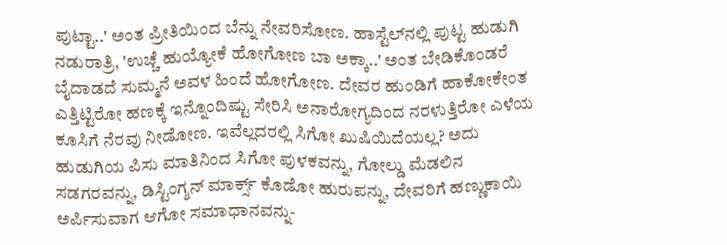ಪುಟ್ಟಾ..' ಅಂತ ಪ್ರೀತಿಯಿಂದ ಬೆನ್ನು ನೇವರಿಸೋಣ. ಹಾಸ್ಟೆಲ್‌ನಲ್ಲಿ ಪುಟ್ಟ ಹುಡುಗಿ ನಡುರಾತ್ರಿ, 'ಉಚ್ಚೆ ಹುಯ್ಯೋಕೆ ಹೋಗೋಣ ಬಾ ಅಕ್ಕಾ..' ಅಂತ ಬೇಡಿಕೊಂಡರೆ ಬೈದಾಡದೆ ಸುಮ್ಮನೆ ಅವಳ ಹಿಂದೆ ಹೋಗೋಣ. ದೇವರ ಹುಂಡಿಗೆ ಹಾಕೋಕೇಂತ ಎತ್ತಿಟ್ಟಿರೋ ಹಣಕ್ಕೆ ಇನ್ನೊಂದಿಷ್ಟು ಸೇರಿಸಿ ಅನಾರೋಗ್ಯದಿಂದ ನರಳುತ್ತಿರೋ ಎಳೆಯ ಕೂಸಿಗೆ ನೆರವು ನೀಡೋಣ. ಇವೆಲ್ಲದರಲ್ಲಿ ಸಿಗೋ ಖುಷಿಯಿದೆಯಲ್ಲ? ಅದು ಹುಡುಗಿಯ ಪಿಸು ಮಾತಿನಿಂದ ಸಿಗೋ ಪುಳಕವನ್ನು, ಗೋಲ್ಡು ಮೆಡಲಿನ ಸಡಗರವನ್ನು, ಡಿಸ್ಟಿಂಗ್ಶನ್ ಮಾರ್ಕ್ಸ್ ಕೊಡೋ ಹುರುಪನ್ನು, ದೇವರಿಗೆ ಹಣ್ಣುಕಾಯಿ ಅರ್ಪಿಸುವಾಗ ಆಗೋ ಸಮಾಧಾನವನ್ನು-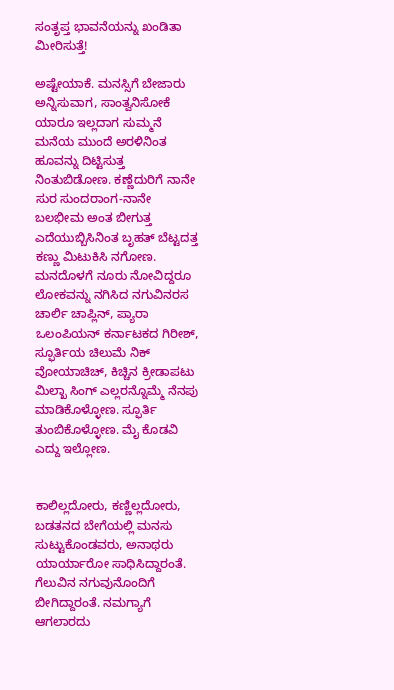ಸಂತೃಪ್ತ ಭಾವನೆಯನ್ನು ಖಂಡಿತಾ ಮೀರಿಸುತ್ತೆ!

ಅಷ್ಟೇಯಾಕೆ. ಮನಸ್ಸಿಗೆ ಬೇಜಾರು ಅನ್ನಿಸುವಾಗ, ಸಾಂತ್ವನಿಸೋಕೆ ಯಾರೂ ಇಲ್ಲದಾಗ ಸುಮ್ಮನೆ ಮನೆಯ ಮುಂದೆ ಅರಳಿನಿಂತ ಹೂವನ್ನು ದಿಟ್ಟಿಸುತ್ತ ನಿಂತುಬಿಡೋಣ. ಕಣ್ಣೆದುರಿಗೆ ನಾನೇ ಸುರ ಸುಂದರಾಂಗ-ನಾನೇ ಬಲಭೀಮ ಅಂತ ಬೀಗುತ್ತ ಎದೆಯುಬ್ಬಿಸಿನಿಂತ ಬೃಹತ್ ಬೆಟ್ಟದತ್ತ ಕಣ್ಣು ಮಿಟುಕಿಸಿ ನಗೋಣ. ಮನದೊಳಗೆ ನೂರು ನೋವಿದ್ದರೂ ಲೋಕವನ್ನು ನಗಿಸಿದ ನಗುವಿನರಸ ಚಾರ್ಲಿ ಚಾಪ್ಲಿನ್, ಪ್ಯಾರಾ ಒಲಂಪಿಯನ್ ಕರ್ನಾಟಕದ ಗಿರೀಶ್, ಸ್ಫೂರ್ತಿಯ ಚಿಲುಮೆ ನಿಕ್ ವೋಯಾಚಿಚ್, ಕಿಚ್ಚಿನ ಕ್ರೀಡಾಪಟು ಮಿಲ್ಖಾ ಸಿಂಗ್ ಎಲ್ಲರನ್ನೊಮ್ಮೆ ನೆನಪು ಮಾಡಿಕೊಳ್ಳೋಣ. ಸ್ಫೂರ್ತಿ ತುಂಬಿಕೊಳ್ಳೋಣ. ಮೈ ಕೊಡವಿ ಎದ್ದು ಇಲ್ಲೋಣ.


ಕಾಲಿಲ್ಲದೋರು, ಕಣ್ಣಿಲ್ಲದೋರು, ಬಡತನದ ಬೇಗೆಯಲ್ಲಿ ಮನಸು ಸುಟ್ಟುಕೊಂಡವರು, ಅನಾಥರು ಯಾರ್ಯಾರೋ ಸಾಧಿಸಿದ್ದಾರಂತೆ. ಗೆಲುವಿನ ನಗುವುನೊಂದಿಗೆ ಬೀಗಿದ್ದಾರಂತೆ. ನಮಗ್ಯಾಗೆ ಆಗಲಾರದು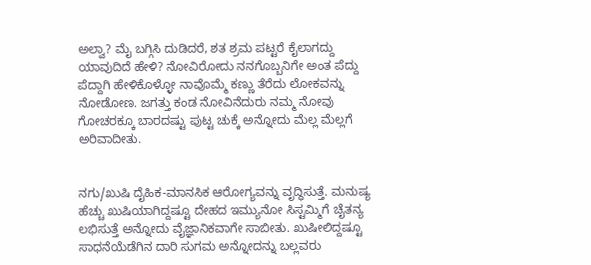ಅಲ್ವಾ? ಮೈ ಬಗ್ಗಿಸಿ ದುಡಿದರೆ, ಶತ ಶ್ರಮ ಪಟ್ಟರೆ ಕೈಲಾಗದ್ದು ಯಾವುದಿದೆ ಹೇಳಿ? ನೋವಿರೋದು ನನಗೊಬ್ಬನಿಗೇ ಅಂತ ಪೆದ್ದು ಪೆದ್ದಾಗಿ ಹೇಳಿಕೊಳ್ಳೋ ನಾವೊಮ್ಮೆ ಕಣ್ಣು ತೆರೆದು ಲೋಕವನ್ನು ನೋಡೋಣ. ಜಗತ್ತು ಕಂಡ ನೋವಿನೆದುರು ನಮ್ಮ ನೋವು ಗೋಚರಕ್ಕೂ ಬಾರದಷ್ಟು ಪುಟ್ಟ ಚುಕ್ಕೆ ಅನ್ನೋದು ಮೆಲ್ಲ ಮೆಲ್ಲಗೆ ಅರಿವಾದೀತು.


ನಗು/ಖುಷಿ ದೈಹಿಕ-ಮಾನಸಿಕ ಆರೋಗ್ಯವನ್ನು ವೃದ್ಧಿಸುತ್ತೆ. ಮನುಷ್ಯ ಹೆಚ್ಚು ಖುಷಿಯಾಗಿದ್ದಷ್ಟೂ ದೇಹದ ಇಮ್ಯುನೋ ಸಿಸ್ಟಮ್ಮಿಗೆ ಚೈತನ್ಯ ಲಭಿಸುತ್ತೆ ಅನ್ನೋದು ವೈಜ್ಞಾನಿಕವಾಗೇ ಸಾಬೀತು. ಖುಷೀಲಿದ್ದಷ್ಟೂ ಸಾಧನೆಯೆಡೆಗಿನ ದಾರಿ ಸುಗಮ ಅನ್ನೋದನ್ನು ಬಲ್ಲವರು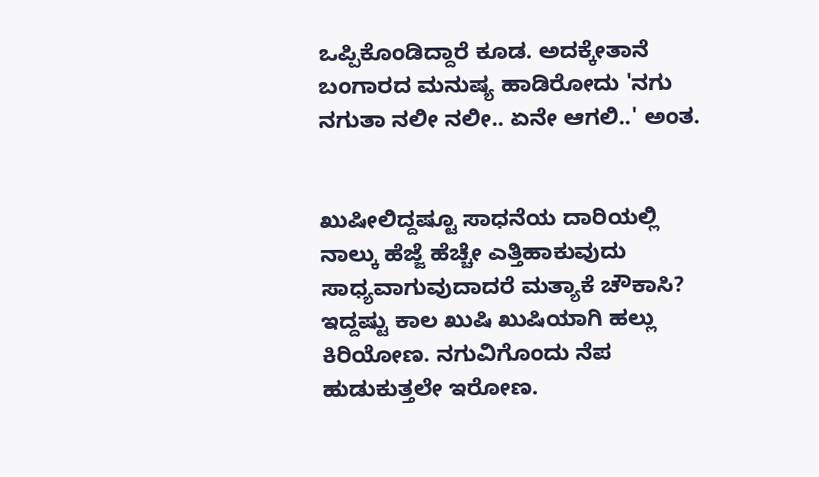ಒಪ್ಪಿಕೊಂಡಿದ್ದಾರೆ ಕೂಡ. ಅದಕ್ಕೇತಾನೆ ಬಂಗಾರದ ಮನುಷ್ಯ ಹಾಡಿರೋದು 'ನಗು ನಗುತಾ ನಲೀ ನಲೀ.. ಏನೇ ಆಗಲಿ..' ಅಂತ.


ಖುಷೀಲಿದ್ದಷ್ಟೂ ಸಾಧನೆಯ ದಾರಿಯಲ್ಲಿ ನಾಲ್ಕು ಹೆಜ್ಜೆ ಹೆಚ್ಚೇ ಎತ್ತಿಹಾಕುವುದು ಸಾಧ್ಯವಾಗುವುದಾದರೆ ಮತ್ಯಾಕೆ ಚೌಕಾಸಿ? ಇದ್ದಷ್ಟು ಕಾಲ ಖುಷಿ ಖುಷಿಯಾಗಿ ಹಲ್ಲು ಕಿರಿಯೋಣ. ನಗುವಿಗೊಂದು ನೆಪ ಹುಡುಕುತ್ತಲೇ ಇರೋಣ.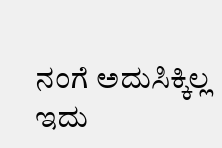ನಂಗೆ ಅದುಸಿಕ್ಕಿಲ್ಲ ಇದು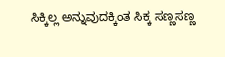ಸಿಕ್ಕಿಲ್ಲ ಅನ್ನುವುದಕ್ಕಿಂತ ಸಿಕ್ಕ ಸಣ್ಣಸಣ್ಣ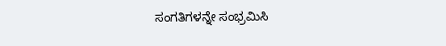ಸಂಗತಿಗಳನ್ನೇ ಸಂಭ್ರಮಿಸಿ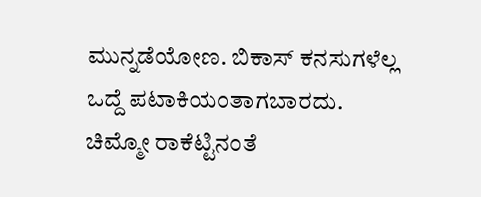ಮುನ್ನಡೆಯೋಣ. ಬಿಕಾಸ್ ಕನಸುಗಳೆಲ್ಲ ಒದ್ದೆ ಪಟಾಕಿಯಂತಾಗಬಾರದು. ಚಿಮ್ಮೋ ರಾಕೆಟ್ಟಿನಂತೆ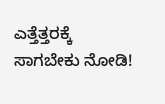ಎತ್ತೆತ್ತರಕ್ಕೆ ಸಾಗಬೇಕು ನೋಡಿ!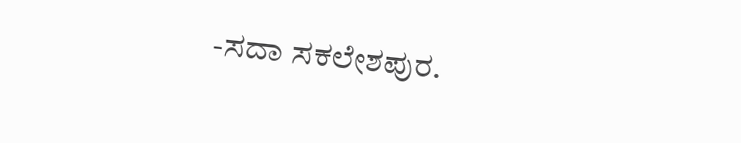-ಸದಾ ಸಕಲೇಶಪುರ.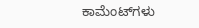ಕಾಮೆಂಟ್‌ಗಳು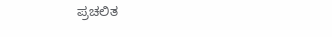ಪ್ರಚಲಿತ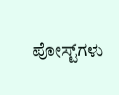ಪೋಸ್ಟ್‌ಗಳು